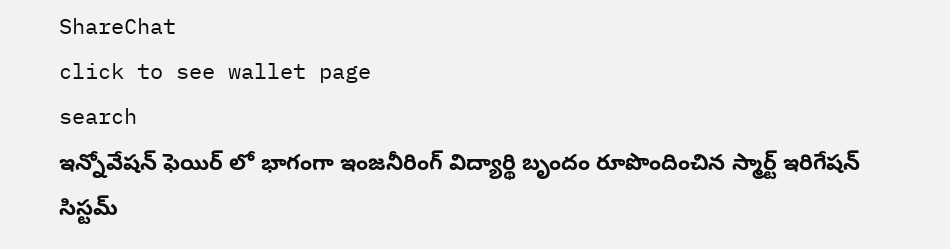ShareChat
click to see wallet page
search
ఇన్నోవేషన్ ఫెయిర్ లో భాగంగా ఇంజనీరింగ్ విద్యార్థి బృందం రూపొందించిన స్మార్ట్ ఇరిగేషన్ సిస్టమ్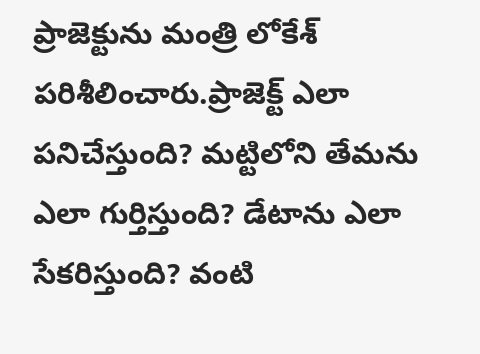ప్రాజెక్టును మంత్రి లోకేశ్ పరిశీలించారు.ప్రాజెక్ట్ ఎలా పనిచేస్తుంది? మట్టిలోని తేమను ఎలా గుర్తిస్తుంది? డేటాను ఎలా సేకరిస్తుంది? వంటి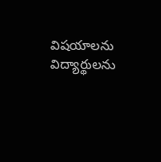విషయాలను విద్యార్థులను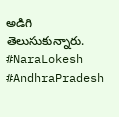అడిగి తెలుసుకున్నారు. #NaraLokesh #AndhraPradesh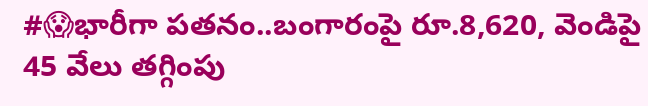#😱భారీగా పతనం..బంగారంపై రూ.8,620, వెండిపై 45 వేలు తగ్గింపు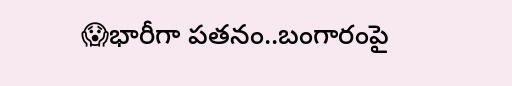😱భారీగా పతనం..బంగారంపై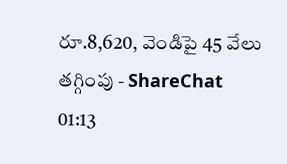రూ.8,620, వెండిపై 45 వేలు తగ్గింపు - ShareChat
01:13